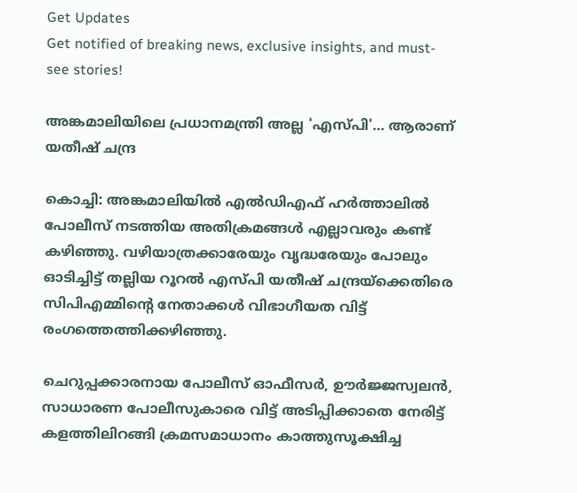Get Updates
Get notified of breaking news, exclusive insights, and must-see stories!

അങ്കമാലിയിലെ പ്രധാനമന്ത്രി അല്ല 'എസ്പി'... ആരാണ് യതീഷ് ചന്ദ്ര

കൊച്ചി: അങ്കമാലിയില്‍ എല്‍ഡിഎഫ് ഹര്‍ത്താലില്‍ പോലീസ് നടത്തിയ അതിക്രമങ്ങള്‍ എല്ലാവരും കണ്ട് കഴിഞ്ഞു. വഴിയാത്രക്കാരേയും വൃദ്ധരേയും പോലും ഓടിച്ചിട്ട് തല്ലിയ റൂറല്‍ എസ്പി യതീഷ് ചന്ദ്രയ്ക്കെതിരെ സിപിഎമ്മിന്റെ നേതാക്കള്‍ വിഭാഗീയത വിട്ട് രംഗത്തെത്തിക്കഴിഞ്ഞു.

ചെറുപ്പക്കാരനായ പോലീസ് ഓഫീസര്‍, ഊര്‍ജ്ജസ്വലന്‍, സാധാരണ പോലീസുകാരെ വിട്ട് അടിപ്പിക്കാതെ നേരിട്ട് കളത്തിലിറങ്ങി ക്രമസമാധാനം കാത്തുസൂക്ഷിച്ച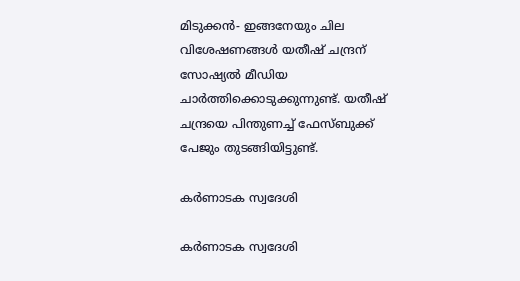മിടുക്കന്‍- ഇങ്ങനേയും ചില വിശേഷണങ്ങള്‍ യതീഷ് ചന്ദ്രന് സോഷ്യല്‍ മീഡിയ ചാര്‍ത്തിക്കൊടുക്കുന്നുണ്ട്. യതീഷ് ചന്ദ്രയെ പിന്തുണച്ച് ഫേസ്ബുക്ക് പേജും തുടങ്ങിയിട്ടുണ്ട്.

കര്‍ണാടക സ്വദേശി

കര്‍ണാടക സ്വദേശി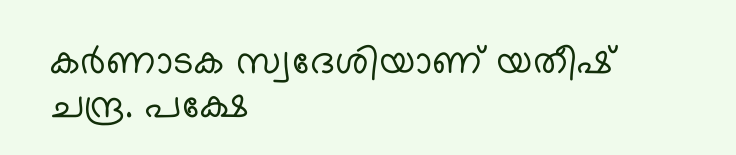കര്‍ണാടക സ്വദേശിയാണ് യതീഷ് ചന്ദ്ര. പക്ഷേ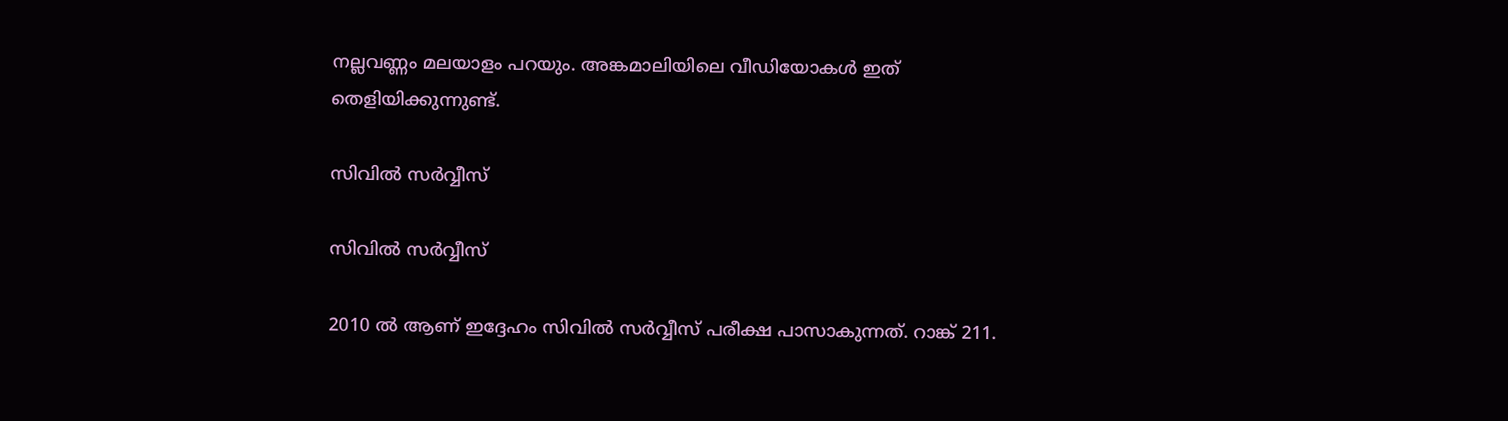നല്ലവണ്ണം മലയാളം പറയും. അങ്കമാലിയിലെ വീഡിയോകള്‍ ഇത് തെളിയിക്കുന്നുണ്ട്.

സിവില്‍ സര്‍വ്വീസ്

സിവില്‍ സര്‍വ്വീസ്

2010 ല്‍ ആണ് ഇദ്ദേഹം സിവില്‍ സര്‍വ്വീസ് പരീക്ഷ പാസാകുന്നത്. റാങ്ക് 211.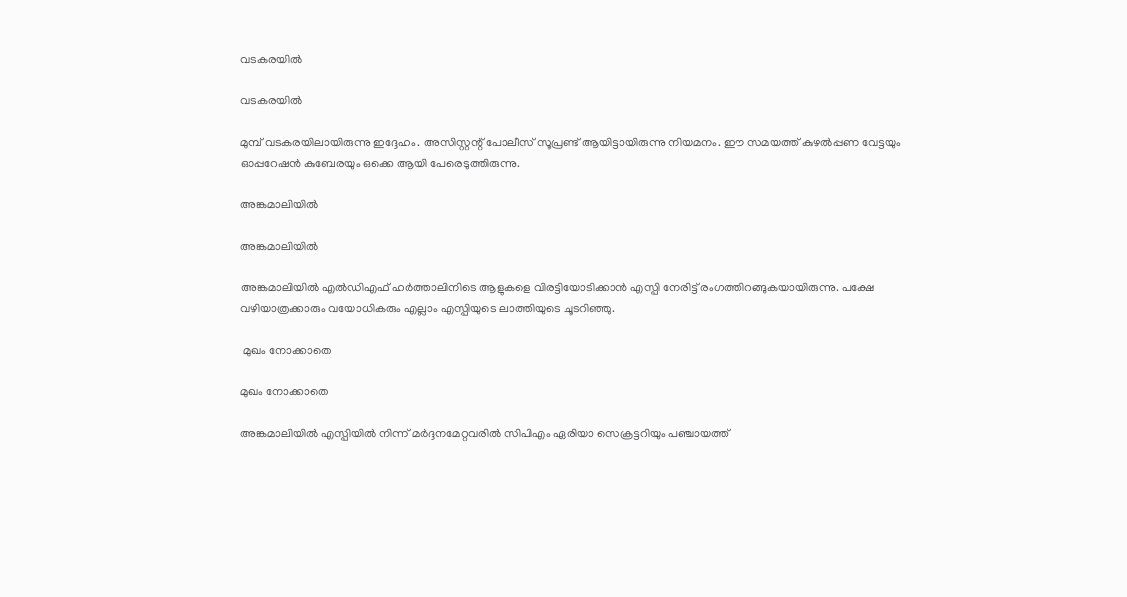വടകരയില്‍

വടകരയില്‍

മുമ്പ് വടകരയിലായിരുന്നു ഇദ്ദേഹം. അസിസ്റ്റന്റ് പോലീസ് സൂപ്രണ്ട് ആയിട്ടായിരുന്നു നിയമനം. ഈ സമയത്ത് കുഴല്‍പ്പണ വേട്ടയും ഓപ്പറേഷന്‍ കുബേരയും ഒക്കെ ആയി പേരെടുത്തിരുന്നു.

അങ്കമാലിയില്‍

അങ്കമാലിയില്‍

അങ്കമാലിയില്‍ എല്‍ഡിഎഫ് ഹര്‍ത്താലിനിടെ ആളുകളെ വിരട്ടിയോടിക്കാന്‍ എസ്പി നേരിട്ട് രംഗത്തിറങ്ങുകയായിരുന്നു. പക്ഷേ വഴിയാത്രക്കാരും വയോധികരും എല്ലാം എസ്പിയുടെ ലാത്തിയുടെ ചൂടറിഞ്ഞു.

 മുഖം നോക്കാതെ

മുഖം നോക്കാതെ

അങ്കമാലിയില്‍ എസ്പിയില്‍ നിന്ന് മര്‍ദ്ദനമേറ്റവരില്‍ സിപിഎം ഏരിയാ സെക്രട്ടറിയും പഞ്ചായത്ത്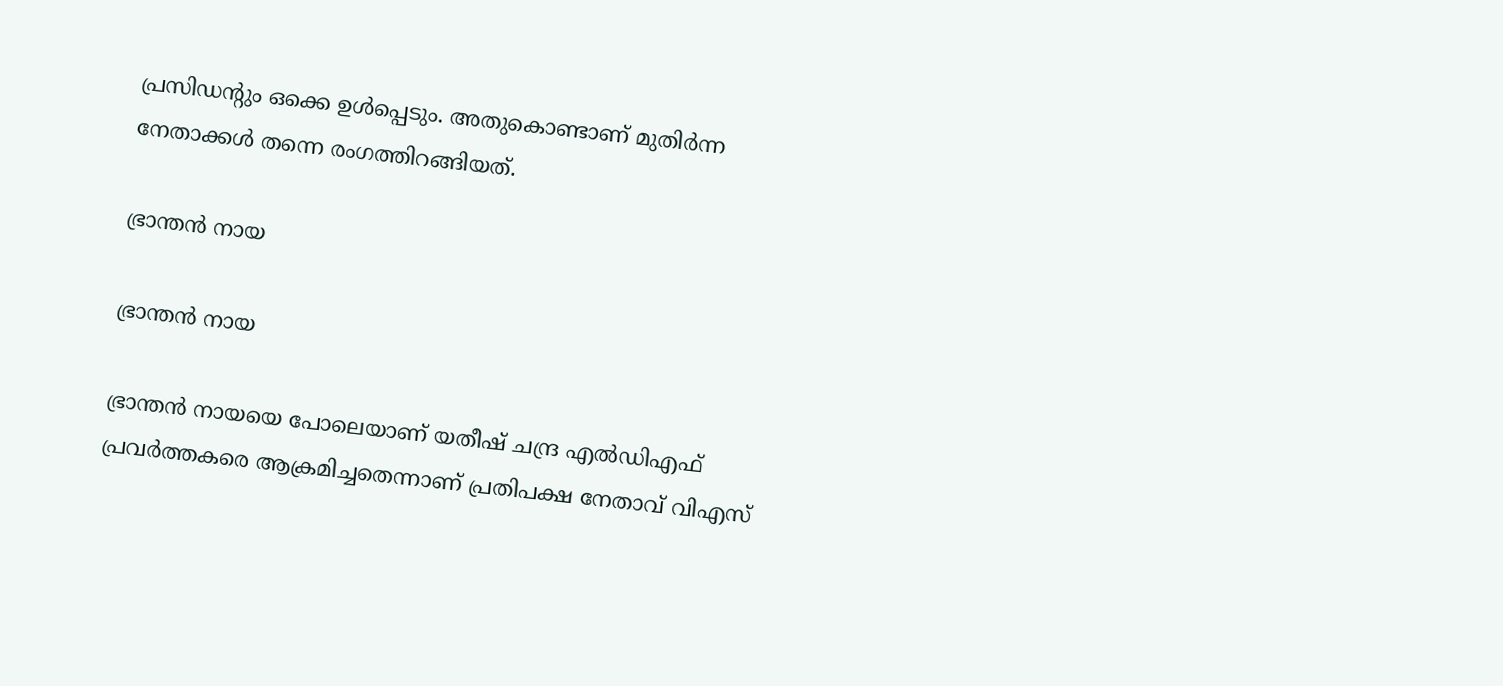പ്രസിഡന്റും ഒക്കെ ഉള്‍പ്പെടും. അതുകൊണ്ടാണ് മുതിര്‍ന്ന നേതാക്കള്‍ തന്നെ രംഗത്തിറങ്ങിയത്.

ഭ്രാന്തന്‍ നായ

ഭ്രാന്തന്‍ നായ

ഭ്രാന്തന്‍ നായയെ പോലെയാണ് യതീഷ് ചന്ദ്ര എല്‍ഡിഎഫ് പ്രവര്‍ത്തകരെ ആക്രമിച്ചതെന്നാണ് പ്രതിപക്ഷ നേതാവ് വിഎസ്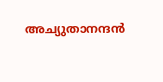അച്യുതാനന്ദന്‍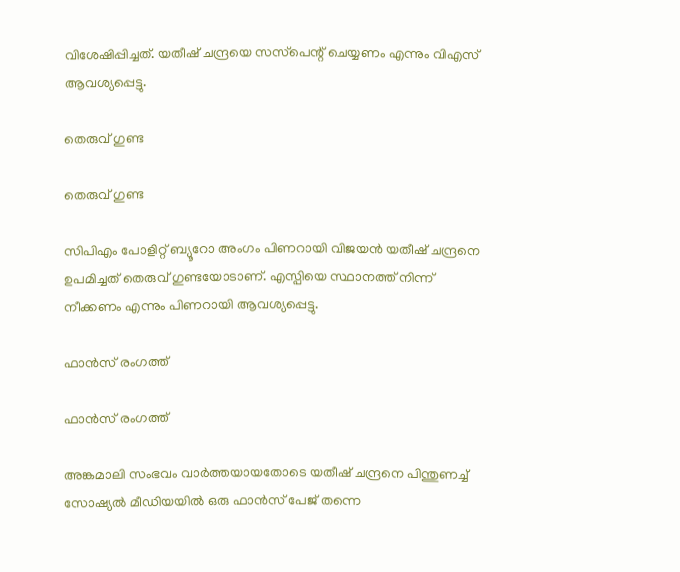വിശേഷിപ്പിച്ചത്. യതീഷ് ചന്ദ്രയെ സസ്‌പെന്റ് ചെയ്യണം എന്നും വിഎസ് ആവശ്യപ്പെട്ടു.

തെരുവ് ഗുണ്ട

തെരുവ് ഗുണ്ട

സിപിഎം പോളിറ്റ് ബ്യൂറോ അംഗം പിണറായി വിജയന്‍ യതീഷ് ചന്ദ്രനെ ഉപമിച്ചത് തെരുവ് ഗുണ്ടയോടാണ്. എസ്പിയെ സ്ഥാനത്ത് നിന്ന് നീക്കണം എന്നും പിണറായി ആവശ്യപ്പെട്ടു.

ഫാന്‍സ് രംഗത്ത്

ഫാന്‍സ് രംഗത്ത്

അങ്കമാലി സംഭവം വാര്‍ത്തയായതോടെ യതീഷ് ചന്ദ്രനെ പിന്തുണച്ച് സോഷ്യല്‍ മീഡിയയില്‍ ഒരു ഫാന്‍സ് പേജ് തന്നെ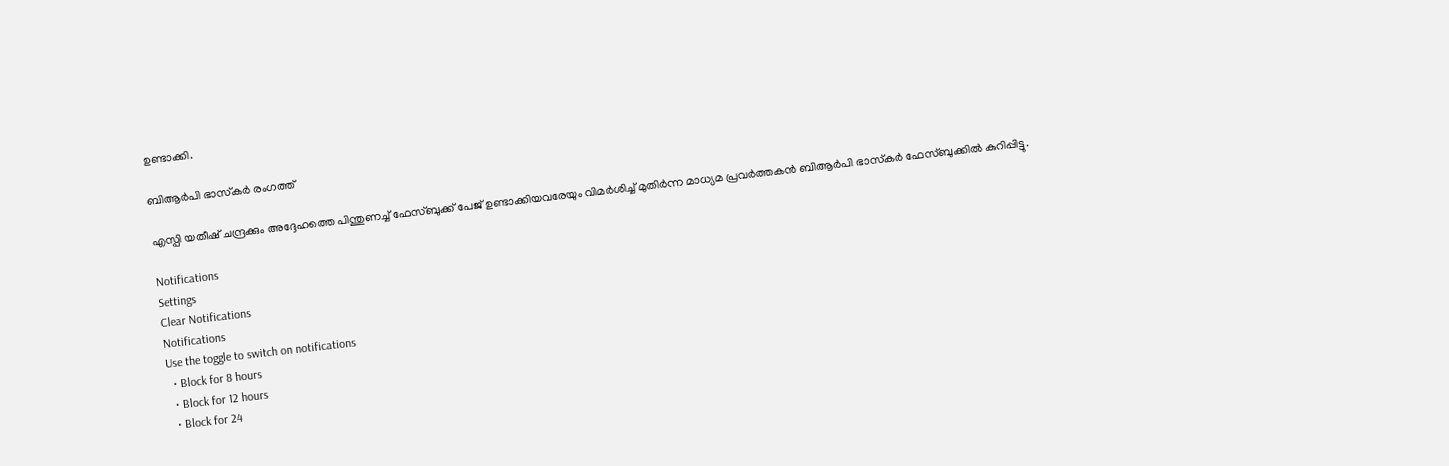ഉണ്ടാക്കി.

ബിആര്‍പി ഭാസ്‌കര്‍ രംഗത്ത്

എസ്പി യതീഷ് ചന്ദ്രക്കും അദ്ദേഹത്തെ പിന്തുണച്ച് ഫേസ്ബുക്ക് പേജ് ഉണ്ടാക്കിയവരേയും വിമര്‍ശിച്ച് മുതിര്‍ന്ന മാധ്യമ പ്രവര്‍ത്തകന്‍ ബിആര്‍പി ഭാസ്‌കര്‍ ഫേസ്ബുക്കില്‍ കുറിപ്പിട്ടു.

Notifications
Settings
Clear Notifications
Notifications
Use the toggle to switch on notifications
  • Block for 8 hours
  • Block for 12 hours
  • Block for 24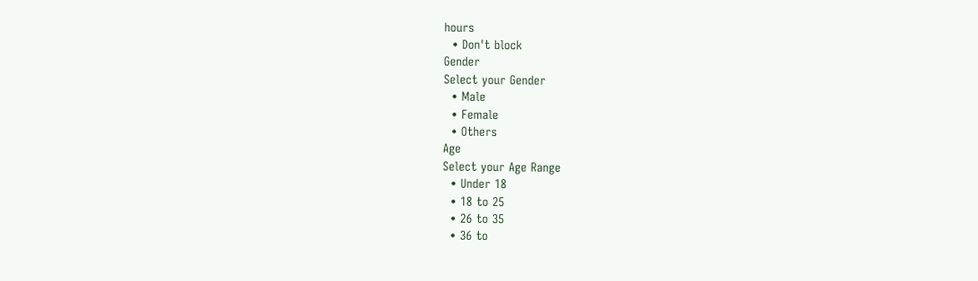hours
  • Don't block
Gender
Select your Gender
  • Male
  • Female
  • Others
Age
Select your Age Range
  • Under 18
  • 18 to 25
  • 26 to 35
  • 36 to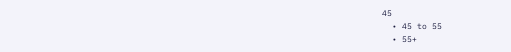45
  • 45 to 55
  • 55+